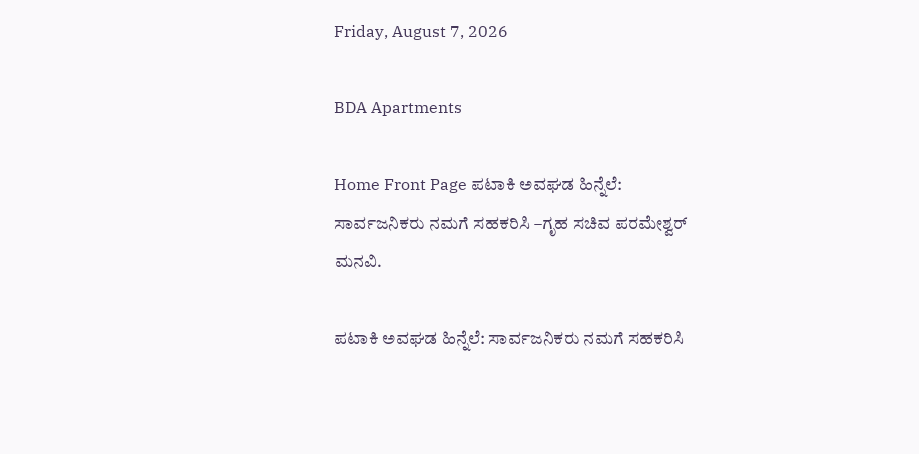Friday, August 7, 2026

BDA Apartments

Home Front Page ಪಟಾಕಿ ಅವಘಡ ಹಿನ್ನೆಲೆ: ಸಾರ್ವಜನಿಕರು ನಮಗೆ ಸಹಕರಿಸಿ –ಗೃಹ ಸಚಿವ ಪರಮೇಶ್ವರ್ ಮನವಿ.

ಪಟಾಕಿ ಅವಘಡ ಹಿನ್ನೆಲೆ: ಸಾರ್ವಜನಿಕರು ನಮಗೆ ಸಹಕರಿಸಿ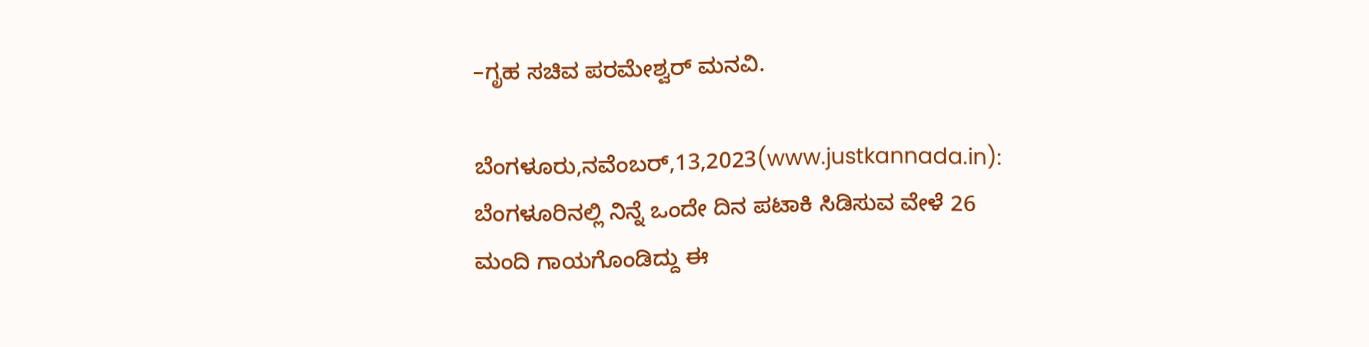–ಗೃಹ ಸಚಿವ ಪರಮೇಶ್ವರ್ ಮನವಿ.

ಬೆಂಗಳೂರು,ನವೆಂಬರ್,13,2023(www.justkannada.in): ಬೆಂಗಳೂರಿನಲ್ಲಿ ನಿನ್ನೆ ಒಂದೇ ದಿನ ಪಟಾಕಿ ಸಿಡಿಸುವ ವೇಳೆ 26 ಮಂದಿ ಗಾಯಗೊಂಡಿದ್ದು ಈ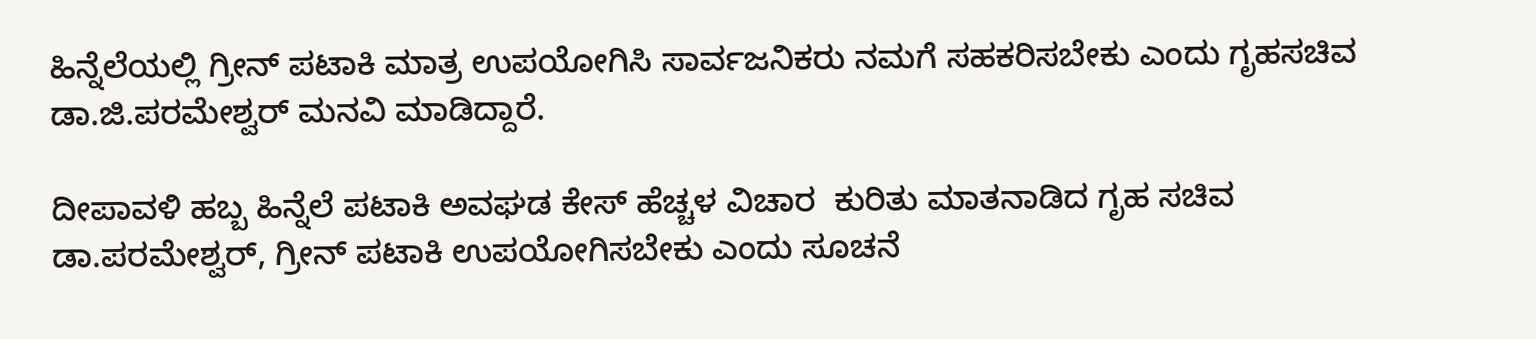ಹಿನ್ನೆಲೆಯಲ್ಲಿ ಗ್ರೀನ್ ಪಟಾಕಿ ಮಾತ್ರ ಉಪಯೋಗಿಸಿ ಸಾರ್ವಜನಿಕರು ನಮಗೆ ಸಹಕರಿಸಬೇಕು ಎಂದು ಗೃಹಸಚಿವ ಡಾ.ಜಿ.ಪರಮೇಶ್ವರ್ ಮನವಿ ಮಾಡಿದ್ದಾರೆ.

ದೀಪಾವಳಿ ಹಬ್ಬ ಹಿನ್ನೆಲೆ ಪಟಾಕಿ ಅವಘಡ ಕೇಸ್ ಹೆಚ್ಚಳ ವಿಚಾರ  ಕುರಿತು ಮಾತನಾಡಿದ ಗೃಹ ಸಚಿವ ಡಾ.ಪರಮೇಶ್ವರ್, ಗ್ರೀನ್ ಪಟಾಕಿ ಉಪಯೋಗಿಸಬೇಕು ಎಂದು ಸೂಚನೆ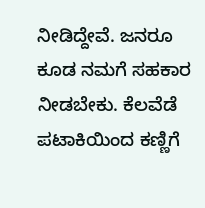ನೀಡಿದ್ದೇವೆ. ಜನರೂ ಕೂಡ ನಮಗೆ ಸಹಕಾರ ನೀಡಬೇಕು. ಕೆಲವೆಡೆ ಪಟಾಕಿಯಿಂದ ಕಣ್ಣಿಗೆ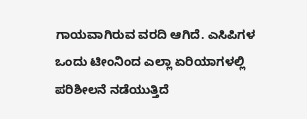ಗಾಯವಾಗಿರುವ ವರದಿ ಆಗಿದೆ. ಎಸಿಪಿಗಳ ಒಂದು ಟೀಂನಿಂದ ಎಲ್ಲಾ ಏರಿಯಾಗಳಲ್ಲಿ ಪರಿಶೀಲನೆ ನಡೆಯುತ್ತಿದೆ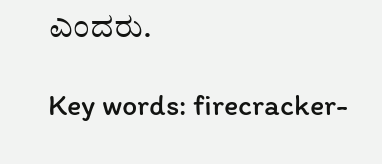ಎಂದರು.

Key words: firecracker-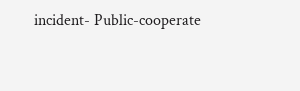incident- Public-cooperate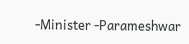-Minister -Parameshwar